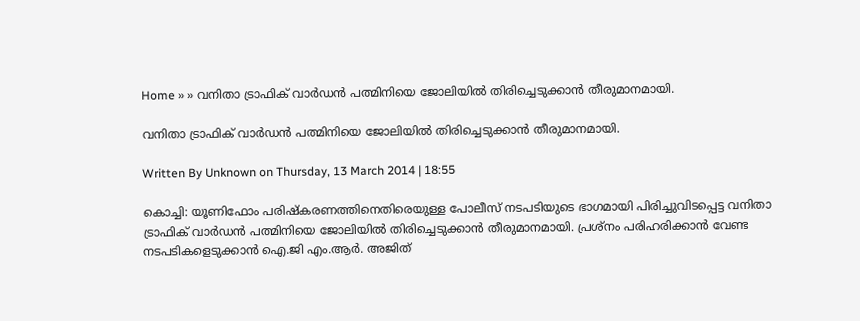Home » » വനിതാ ട്രാഫിക് വാര്‍ഡന്‍ പത്മിനിയെ ജോലിയില്‍ തിരിച്ചെടുക്കാന്‍ തീരുമാനമായി.

വനിതാ ട്രാഫിക് വാര്‍ഡന്‍ പത്മിനിയെ ജോലിയില്‍ തിരിച്ചെടുക്കാന്‍ തീരുമാനമായി.

Written By Unknown on Thursday, 13 March 2014 | 18:55

കൊച്ചി: യൂണിഫോം പരിഷ്‌കരണത്തിനെതിരെയുള്ള പോലീസ് നടപടിയുടെ ഭാഗമായി പിരിച്ചുവിടപ്പെട്ട വനിതാ ട്രാഫിക് വാര്‍ഡന്‍ പത്മിനിയെ ജോലിയില്‍ തിരിച്ചെടുക്കാന്‍ തീരുമാനമായി. പ്രശ്‌നം പരിഹരിക്കാന്‍ വേണ്ട നടപടികളെടുക്കാന്‍ ഐ.ജി എം.ആര്‍. അജിത്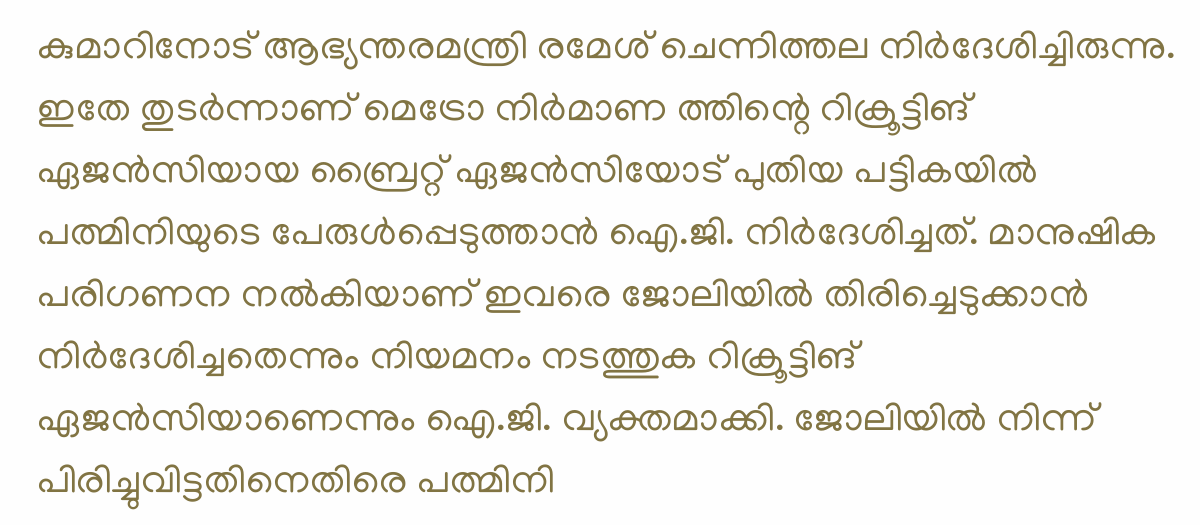കുമാറിനോട് ആഭ്യന്തരമന്ത്രി രമേശ് ചെന്നിത്തല നിര്‍ദേശിച്ചിരുന്നു. ഇതേ തുടര്‍ന്നാണ് മെട്രോ നിര്‍മാണ ത്തിന്റെ റിക്രൂട്ടിങ് ഏജന്‍സിയായ ബ്രൈറ്റ് ഏജന്‍സിയോട് പുതിയ പട്ടികയില്‍ പത്മിനിയുടെ പേരുള്‍പ്പെടുത്താന്‍ ഐ.ജി. നിര്‍ദേശിച്ചത്. മാനുഷിക പരിഗണന നല്‍കിയാണ് ഇവരെ ജോലിയില്‍ തിരിച്ചെടുക്കാന്‍ നിര്‍ദേശിച്ചതെന്നും നിയമനം നടത്തുക റിക്രൂട്ടിങ് ഏജന്‍സിയാണെന്നും ഐ.ജി. വ്യക്തമാക്കി. ജോലിയില്‍ നിന്ന് പിരിച്ചുവിട്ടതിനെതിരെ പത്മിനി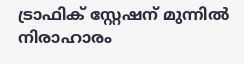ട്രാഫിക് സ്റ്റേഷന് മുന്നില്‍ നിരാഹാരം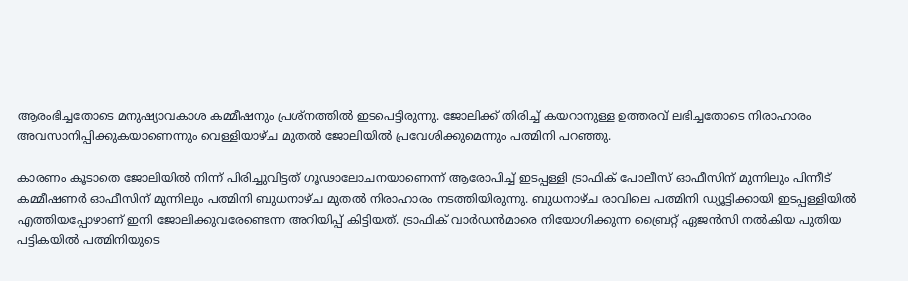ആരംഭിച്ചതോടെ മനുഷ്യാവകാശ കമ്മീഷനും പ്രശ്‌നത്തില്‍ ഇടപെട്ടിരുന്നു. ജോലിക്ക് തിരിച്ച് കയറാനുള്ള ഉത്തരവ് ലഭിച്ചതോടെ നിരാഹാരം അവസാനിപ്പിക്കുകയാണെന്നും വെള്ളിയാഴ്ച മുതല്‍ ജോലിയില്‍ പ്രവേശിക്കുമെന്നും പത്മിനി പറഞ്ഞു.

കാരണം കൂടാതെ ജോലിയില്‍ നിന്ന് പിരിച്ചുവിട്ടത് ഗൂഢാലോചനയാണെന്ന് ആരോപിച്ച് ഇടപ്പള്ളി ട്രാഫിക് പോലീസ് ഓഫീസിന് മുന്നിലും പിന്നീട് കമ്മീഷണര്‍ ഓഫീസിന് മുന്നിലും പത്മിനി ബുധനാഴ്ച മുതല്‍ നിരാഹാരം നടത്തിയിരുന്നു. ബുധനാഴ്ച രാവിലെ പത്മിനി ഡ്യൂട്ടിക്കായി ഇടപ്പള്ളിയില്‍ എത്തിയപ്പോഴാണ് ഇനി ജോലിക്കുവരേണ്ടെന്ന അറിയിപ്പ് കിട്ടിയത്. ട്രാഫിക് വാര്‍ഡന്‍മാരെ നിയോഗിക്കുന്ന ബ്രൈറ്റ് ഏജന്‍സി നല്‍കിയ പുതിയ പട്ടികയില്‍ പത്മിനിയുടെ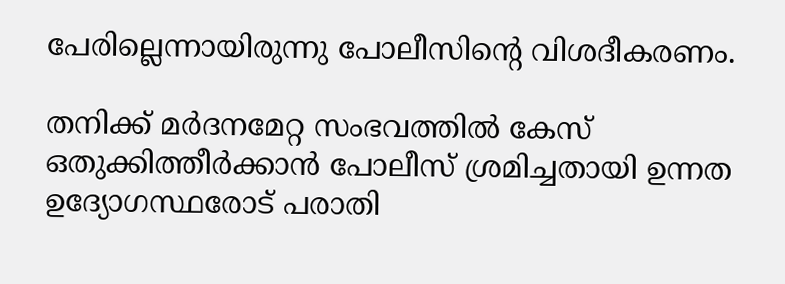പേരില്ലെന്നായിരുന്നു പോലീസിന്റെ വിശദീകരണം.

തനിക്ക് മര്‍ദനമേറ്റ സംഭവത്തില്‍ കേസ് ഒതുക്കിത്തീര്‍ക്കാന്‍ പോലീസ് ശ്രമിച്ചതായി ഉന്നത ഉദ്യോഗസ്ഥരോട് പരാതി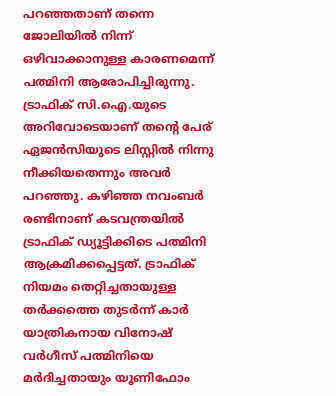പറഞ്ഞതാണ് തന്നെ ജോലിയില്‍ നിന്ന് ഒഴിവാക്കാനുള്ള കാരണമെന്ന് പത്മിനി ആരോപിച്ചിരുന്നു. ട്രാഫിക് സി.ഐ.യുടെ അറിവോടെയാണ് തന്റെ പേര് ഏജന്‍സിയുടെ ലിസ്റ്റില്‍ നിന്നു നീക്കിയതെന്നും അവര്‍ പറഞ്ഞു. കഴിഞ്ഞ നവംബര്‍ രണ്ടിനാണ് കടവന്ത്രയില്‍ ട്രാഫിക് ഡ്യൂട്ടിക്കിടെ പത്മിനി ആക്രമിക്കപ്പെട്ടത്. ട്രാഫിക് നിയമം തെറ്റിച്ചതായുള്ള തര്‍ക്കത്തെ തുടര്‍ന്ന് കാര്‍ യാത്രികനായ വിനോഷ് വര്‍ഗീസ് പത്മിനിയെ മര്‍ദിച്ചതായും യൂണിഫോം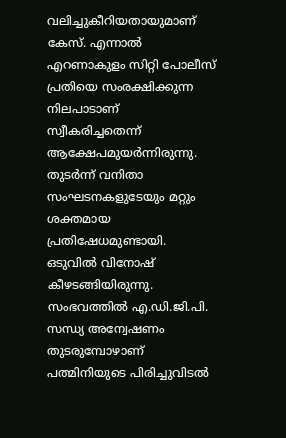വലിച്ചുകീറിയതായുമാണ് കേസ്. എന്നാല്‍ എറണാകുളം സിറ്റി പോലീസ് പ്രതിയെ സംരക്ഷിക്കുന്ന നിലപാടാണ് സ്വീകരിച്ചതെന്ന് ആക്ഷേപമുയര്‍ന്നിരുന്നു. തുടര്‍ന്ന് വനിതാ സംഘടനകളുടേയും മറ്റും ശക്തമായ പ്രതിഷേധമുണ്ടായി. ഒടുവില്‍ വിനോഷ് കീഴടങ്ങിയിരുന്നു. സംഭവത്തില്‍ എ.ഡി.ജി.പി. സന്ധ്യ അന്വേഷണം തുടരുമ്പോഴാണ് പത്മിനിയുടെ പിരിച്ചുവിടല്‍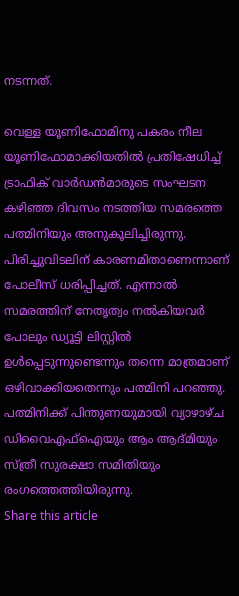നടന്നത്.

വെള്ള യൂണിഫോമിനു പകരം നീല യൂണിഫോമാക്കിയതില്‍ പ്രതിഷേധിച്ച് ട്രാഫിക് വാര്‍ഡന്‍മാരുടെ സംഘടന കഴിഞ്ഞ ദിവസം നടത്തിയ സമരത്തെ പത്മിനിയും അനുകൂലിച്ചിരുന്നു. പിരിച്ചുവിടലിന് കാരണമിതാണെന്നാണ് പോലീസ് ധരിപ്പിച്ചത്. എന്നാല്‍ സമരത്തിന് നേതൃത്വം നല്‍കിയവര്‍ പോലും ഡ്യൂട്ടി ലിസ്റ്റില്‍ ഉള്‍പ്പെടുന്നുണ്ടെന്നും തന്നെ മാത്രമാണ് ഒഴിവാക്കിയതെന്നും പത്മിനി പറഞ്ഞു. പത്മിനിക്ക് പിന്തുണയുമായി വ്യാഴാഴ്ച ഡിവൈഎഫ്‌ഐയും ആം ആദ്മിയും സ്ത്രീ സുരക്ഷാ സമിതിയും രംഗത്തെത്തിയിരുന്നു.
Share this article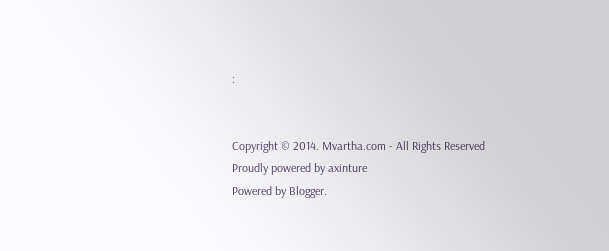:


Copyright © 2014. Mvartha.com - All Rights Reserved
Proudly powered by axinture
Powered by Blogger.